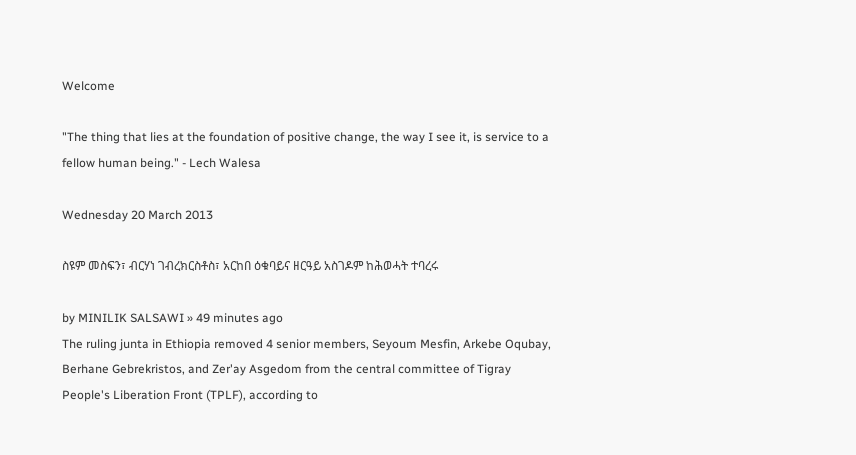Welcome

"The thing that lies at the foundation of positive change, the way I see it, is service to a fellow human being." - Lech Walesa

Wednesday 20 March 2013

ስዩም መስፍን፣ ብርሃነ ገብረክርስቶስ፣ አርከበ ዕቁባይና ዘርዓይ አስገዶም ከሕወሓት ተባረሩ

by MINILIK SALSAWI » 49 minutes ago
The ruling junta in Ethiopia removed 4 senior members, Seyoum Mesfin, Arkebe Oqubay, Berhane Gebrekristos, and Zer'ay Asgedom from the central committee of Tigray People's Liberation Front (TPLF), according to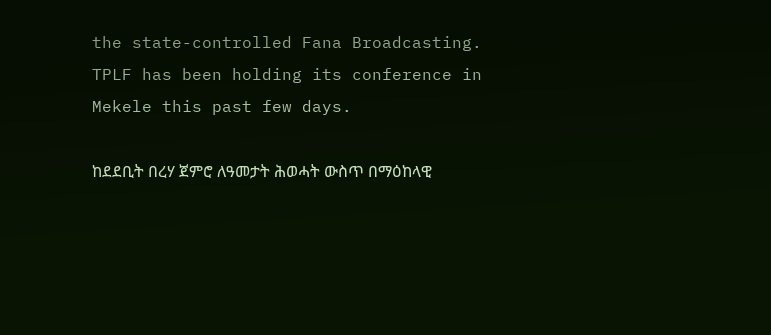the state-controlled Fana Broadcasting. TPLF has been holding its conference in Mekele this past few days.

ከደደቢት በረሃ ጀምሮ ለዓመታት ሕወሓት ውስጥ በማዕከላዊ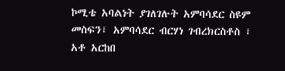ኮሚቴ አባልነት ያገለገሉት አምባሳደር ስዩም መስፍን፣ አምባሳደር ብርሃነ ገብረክርስቶስ ፣ አቶ አርከበ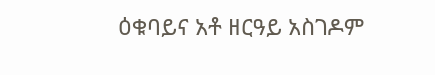ዕቁባይና አቶ ዘርዓይ አስገዶም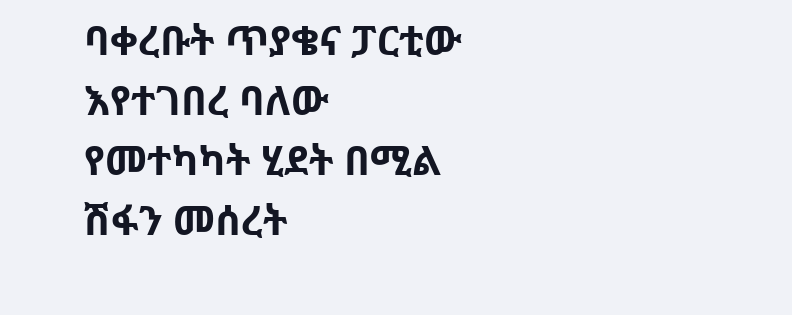ባቀረቡት ጥያቄና ፓርቲው እየተገበረ ባለው የመተካካት ሂደት በሚል ሽፋን መሰረት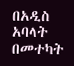በአዲስ አባላት በመተካት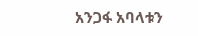አንጋፋ አባላቱን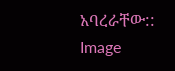አባረራቸው::
Image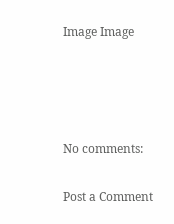Image Image




No comments:

Post a Comment